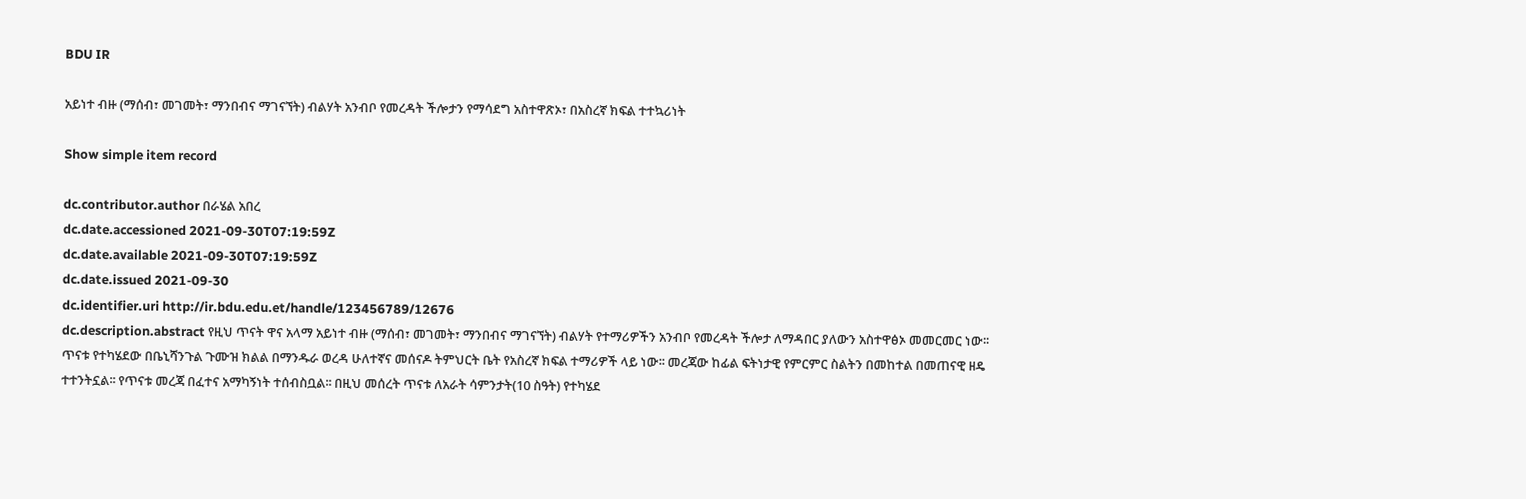BDU IR

አይነተ ብዙ (ማሰብ፣ መገመት፣ ማንበብና ማገናኘት) ብልሃት አንብቦ የመረዳት ችሎታን የማሳደግ አስተዋጽኦ፣ በአስረኛ ክፍል ተተኳሪነት

Show simple item record

dc.contributor.author በራሄል አበረ
dc.date.accessioned 2021-09-30T07:19:59Z
dc.date.available 2021-09-30T07:19:59Z
dc.date.issued 2021-09-30
dc.identifier.uri http://ir.bdu.edu.et/handle/123456789/12676
dc.description.abstract የዚህ ጥናት ዋና አላማ አይነተ ብዙ (ማሰብ፣ መገመት፣ ማንበብና ማገናኘት) ብልሃት የተማሪዎችን አንብቦ የመረዳት ችሎታ ለማዳበር ያለውን አስተዋፅኦ መመርመር ነው፡፡ ጥናቱ የተካሄደው በቤኒሻንጉል ጉሙዝ ክልል በማንዱራ ወረዳ ሁለተኛና መሰናዶ ትምህርት ቤት የአስረኛ ክፍል ተማሪዎች ላይ ነው፡፡ መረጃው ከፊል ፍትነታዊ የምርምር ስልትን በመከተል በመጠናዊ ዘዴ ተተንትኗል፡፡ የጥናቱ መረጃ በፈተና አማካኝነት ተሰብስቧል፡፡ በዚህ መሰረት ጥናቱ ለአራት ሳምንታት(10 ስዓት) የተካሄደ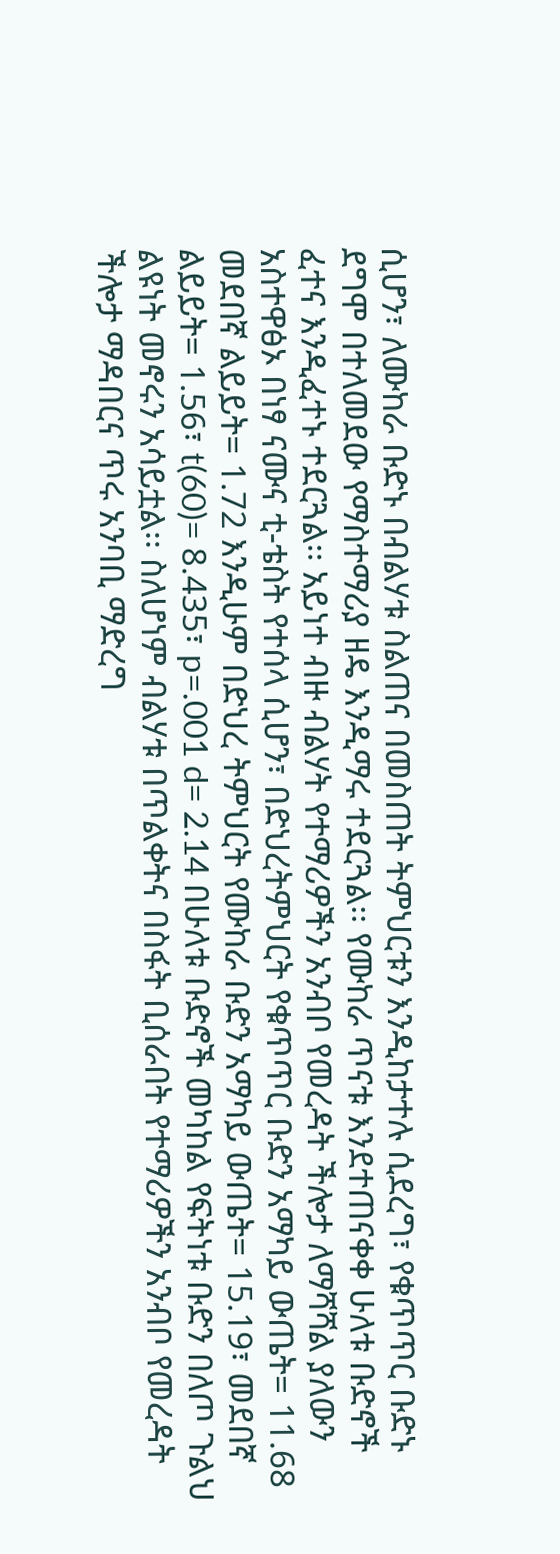ሲሆን፣ ለሙከራ ቡድኑ በብልሃቱ ስልጠና በመስጠት ትምህርቱን እንዲከታተሉ ሲደረግ፣ የቁጥጥር ቡድኑ ደግሞ በተለመደው የማስተማሪያ ዘዴ እንዲማሩ ተደርጓል፡፡ የሙከራ ጥናቱ እንደተጠናቀቀ ሁለቱ ቡድኖች ፈተና እንዲፈተኑ ተደርጓል፡፡ አይነተ ብዙ ብልሃት የተማሪዎችን አንብቦ የመረዳት ችሎታ ለማሻሻል ያለውን አስተዋፅኦ በነፃ ናሙና ቲ-ቴስት የተሰላ ሲሆን፣ በድህረትምህርት የቁጥጥር ቡድን አማካይ ውጤት= 11.68 መደበኛ ልይይት= 1.72 እንዲሁም በድህረ ትምህርት የሙከራ ቡድን አማካይ ውጤት= 15.19፣ መደበኛ ልይይት= 1.56፣ t(60)= 8.435፣ p=.001 d= 2.14 በሁለቱ ቡድኖች መካከል የፍትነቱ ቡድን በለጦ ጉልህ ልዩነት መኖሩን አሳይቷል፡፡ ስለሆነም ብልሃቱ በጥልቀትና በስፋት ቢሰራበት የተማሪዎችን አንብቦ የመረዳት ችሎታ ማዳበርና ጥሩ አንባቢ ማድረግ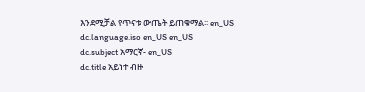እንደሚቻል የጥናቱ ውጤት ይጠቁማል፡፡ en_US
dc.language.iso en_US en_US
dc.subject አማርኛ- en_US
dc.title አይነተ ብዙ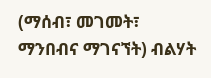(ማሰብ፣ መገመት፣ ማንበብና ማገናኘት) ብልሃት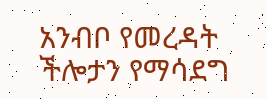አንብቦ የመረዳት ችሎታን የማሳደግ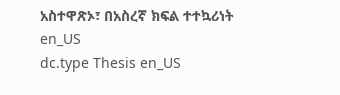አስተዋጽኦ፣ በአስረኛ ክፍል ተተኳሪነት en_US
dc.type Thesis en_US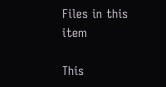Files in this item

This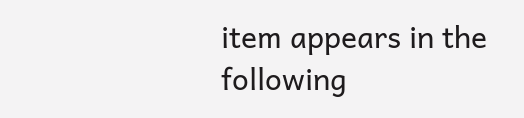item appears in the following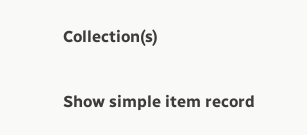Collection(s)

Show simple item record